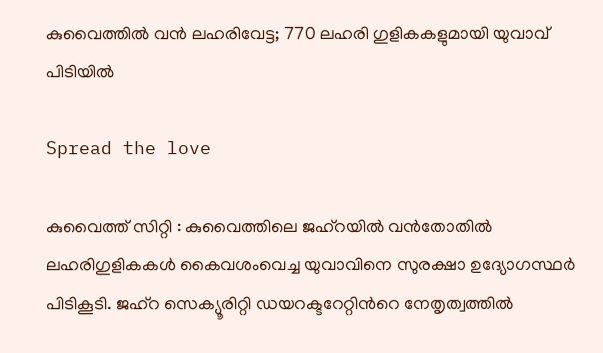കുവൈത്തിൽ വൻ ലഹരിവേട്ട; 770 ലഹരി ഗുളികകളുമായി യുവാവ് പിടിയിൽ

Spread the love

കുവൈത്ത് സിറ്റി : കുവൈത്തിലെ ജഹ്റയില്‍ വൻതോതില്‍ ലഹരിഗുളികകള്‍ കൈവശംവെച്ച യുവാവിനെ സുരക്ഷാ ഉദ്യോഗസ്ഥർ പിടികൂടി. ജഹ്‌റ സെക്യൂരിറ്റി ഡയറക്ടറേറ്റിന്‍റെ നേതൃത്വത്തില്‍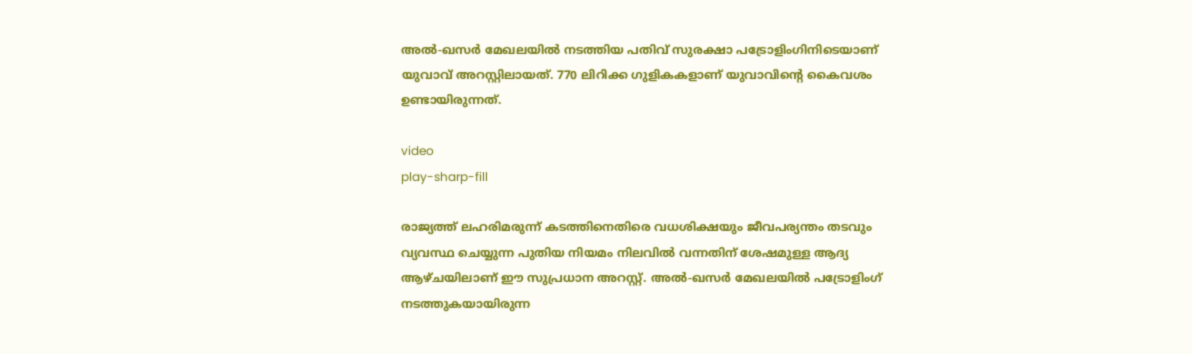അല്‍-ഖസർ മേഖലയില്‍ നടത്തിയ പതിവ് സുരക്ഷാ പട്രോളിംഗിനിടെയാണ് യുവാവ് അറസ്റ്റിലായത്. 770 ലിറിക്ക ഗുളികകളാണ് യുവാവിന്റെ കൈവശം ഉണ്ടായിരുന്നത്.

video
play-sharp-fill

രാജ്യത്ത് ലഹരിമരുന്ന് കടത്തിനെതിരെ വധശിക്ഷയും ജീവപര്യന്തം തടവും വ്യവസ്ഥ ചെയ്യുന്ന പുതിയ നിയമം നിലവില്‍ വന്നതിന് ശേഷമുള്ള ആദ്യ ആഴ്ചയിലാണ് ഈ സുപ്രധാന അറസ്റ്റ്. അല്‍-ഖസർ മേഖലയില്‍ പട്രോളിംഗ് നടത്തുകയായിരുന്ന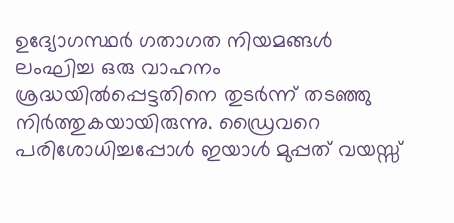ഉദ്യോഗസ്ഥർ ഗതാഗത നിയമങ്ങള്‍ ലംഘിച്ച ഒരു വാഹനം ശ്രദ്ധയില്‍പ്പെട്ടതിനെ തുടർന്ന് തടഞ്ഞു നിർത്തുകയായിരുന്നു. ഡ്രൈവറെ പരിശോധിച്ചപ്പോള്‍ ഇയാള്‍ മുപ്പത് വയസ്സ്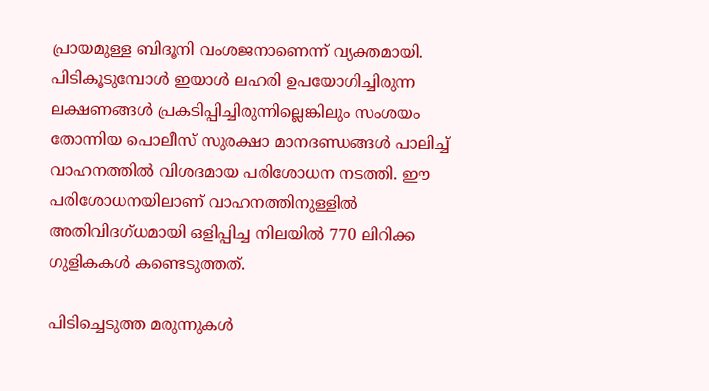പ്രായമുള്ള ബിദൂനി വംശജനാണെന്ന് വ്യക്തമായി. പിടികൂടുമ്പോൾ ഇയാള്‍ ലഹരി ഉപയോഗിച്ചിരുന്ന ലക്ഷണങ്ങള്‍ പ്രകടിപ്പിച്ചിരുന്നില്ലെങ്കിലും സംശയം തോന്നിയ പൊലീസ് സുരക്ഷാ മാനദണ്ഡങ്ങള്‍ പാലിച്ച്‌ വാഹനത്തില്‍ വിശദമായ പരിശോധന നടത്തി. ഈ പരിശോധനയിലാണ് വാഹനത്തിനുള്ളില്‍ അതിവിദഗ്ധമായി ഒളിപ്പിച്ച നിലയില്‍ 770 ലിറിക്ക ഗുളികകള്‍ കണ്ടെടുത്തത്.

പിടിച്ചെടുത്ത മരുന്നുകള്‍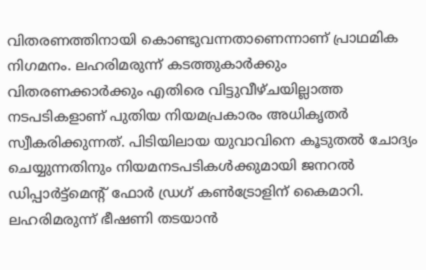വിതരണത്തിനായി കൊണ്ടുവന്നതാണെന്നാണ് പ്രാഥമിക നിഗമനം. ലഹരിമരുന്ന് കടത്തുകാർക്കും വിതരണക്കാർക്കും എതിരെ വിട്ടുവീഴ്ചയില്ലാത്ത നടപടികളാണ് പുതിയ നിയമപ്രകാരം അധികൃതർ സ്വീകരിക്കുന്നത്. പിടിയിലായ യുവാവിനെ കൂടുതല്‍ ചോദ്യം ചെയ്യുന്നതിനും നിയമനടപടികള്‍ക്കുമായി ജനറല്‍ ഡിപ്പാർട്ട്‌മെന്‍റ് ഫോർ ഡ്രഗ് കണ്‍ട്രോളിന് കൈമാറി. ലഹരിമരുന്ന് ഭീഷണി തടയാൻ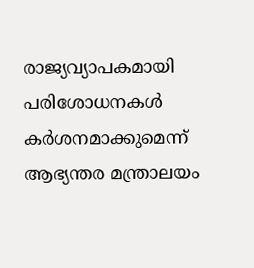രാജ്യവ്യാപകമായി പരിശോധനകള്‍ കർശനമാക്കുമെന്ന് ആഭ്യന്തര മന്ത്രാലയം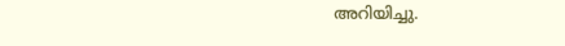അറിയിച്ചു.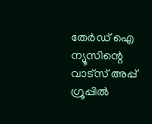തേർഡ് ഐ ന്യൂസിന്റെ വാട്സ് അപ്പ് ഗ്രൂപ്പിൽ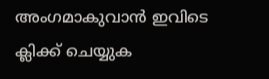അംഗമാകുവാൻ ഇവിടെ ക്ലിക്ക് ചെയ്യുക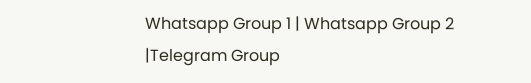Whatsapp Group 1 | Whatsapp Group 2 |Telegram Group